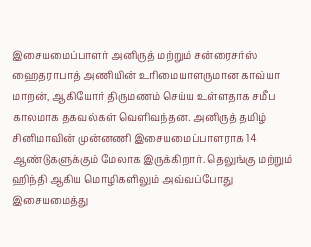இசையமைப்பாளர் அனிருத் மற்றும் சன்ரைசர்ஸ் ஹைதராபாத் அணியின் உரிமையாளருமான காவ்யா மாறன், ஆகியோர் திருமணம் செய்ய உள்ளதாக சமீப காலமாக தகவல்கள் வெளிவந்தன. அனிருத் தமிழ் சினிமாவின் முன்னணி இசையமைப்பாளராக 14 ஆண்டுகளுக்கும் மேலாக இருக்கிறார். தெலுங்கு மற்றும் ஹிந்தி ஆகிய மொழிகளிலும் அவ்வப்போது இசையமைத்து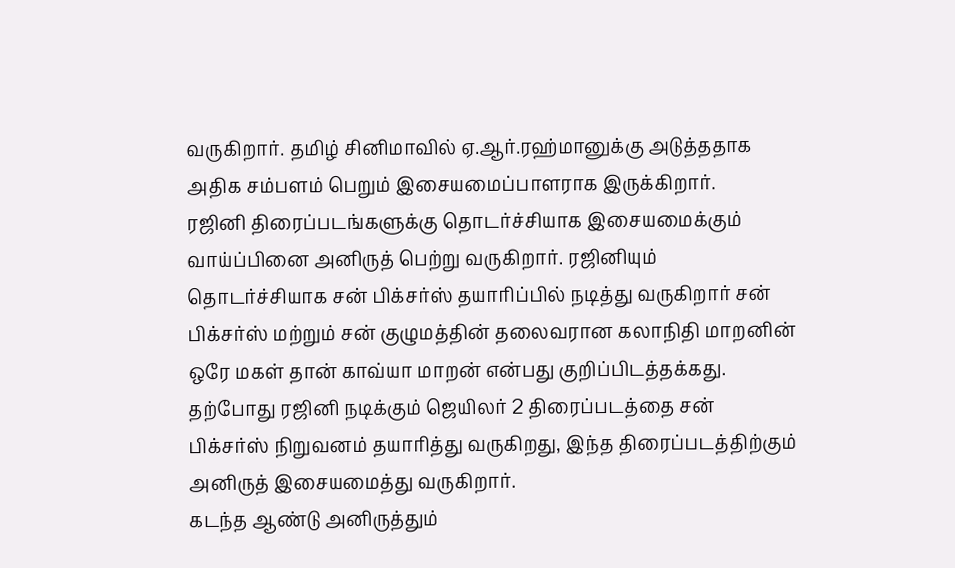வருகிறார். தமிழ் சினிமாவில் ஏ.ஆர்.ரஹ்மானுக்கு அடுத்ததாக அதிக சம்பளம் பெறும் இசையமைப்பாளராக இருக்கிறார்.
ரஜினி திரைப்படங்களுக்கு தொடர்ச்சியாக இசையமைக்கும் வாய்ப்பினை அனிருத் பெற்று வருகிறார். ரஜினியும் தொடர்ச்சியாக சன் பிக்சர்ஸ் தயாரிப்பில் நடித்து வருகிறார் சன் பிக்சர்ஸ் மற்றும் சன் குழுமத்தின் தலைவரான கலாநிதி மாறனின் ஒரே மகள் தான் காவ்யா மாறன் என்பது குறிப்பிடத்தக்கது. தற்போது ரஜினி நடிக்கும் ஜெயிலர் 2 திரைப்படத்தை சன் பிக்சர்ஸ் நிறுவனம் தயாரித்து வருகிறது, இந்த திரைப்படத்திற்கும் அனிருத் இசையமைத்து வருகிறார்.
கடந்த ஆண்டு அனிருத்தும்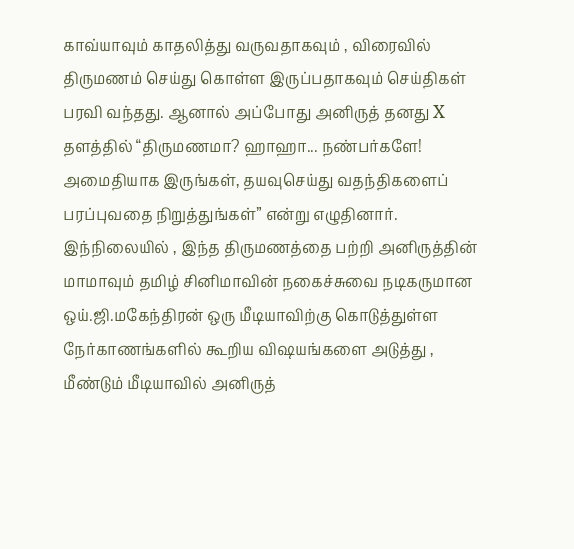காவ்யாவும் காதலித்து வருவதாகவும் , விரைவில் திருமணம் செய்து கொள்ள இருப்பதாகவும் செய்திகள் பரவி வந்தது. ஆனால் அப்போது அனிருத் தனது X தளத்தில் “திருமணமா? ஹாஹா... நண்பர்களே! அமைதியாக இருங்கள், தயவுசெய்து வதந்திகளைப் பரப்புவதை நிறுத்துங்கள்” என்று எழுதினார்.
இந்நிலையில் , இந்த திருமணத்தை பற்றி அனிருத்தின் மாமாவும் தமிழ் சினிமாவின் நகைச்சுவை நடிகருமான ஒய்.ஜி.மகேந்திரன் ஒரு மீடியாவிற்கு கொடுத்துள்ள நேர்காணங்களில் கூறிய விஷயங்களை அடுத்து , மீண்டும் மீடியாவில் அனிருத்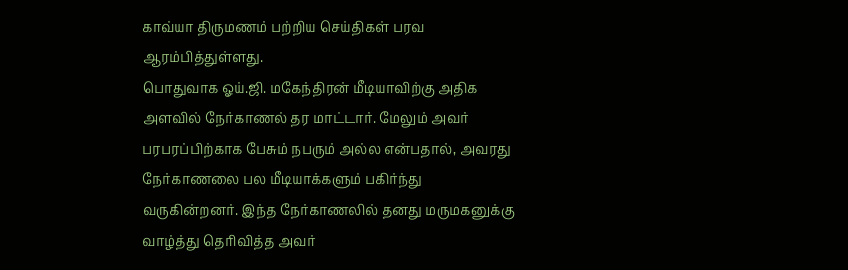காவ்யா திருமணம் பற்றிய செய்திகள் பரவ ஆரம்பித்துள்ளது.
பொதுவாக ஓய்.ஜி. மகேந்திரன் மீடியாவிற்கு அதிக அளவில் நேர்காணல் தர மாட்டார். மேலும் அவர் பரபரப்பிற்காக பேசும் நபரும் அல்ல என்பதால், அவரது நேர்காணலை பல மீடியாக்களும் பகிர்ந்து வருகின்றனர். இந்த நேர்காணலில் தனது மருமகனுக்கு வாழ்த்து தெரிவித்த அவர்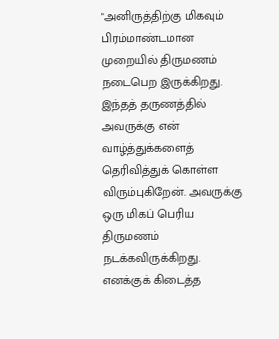"அனிருத்திற்கு மிகவும் பிரம்மாண்டமான முறையில் திருமணம் நடைபெற இருக்கிறது.
இந்தத் தருணத்தில் அவருக்கு என் வாழ்த்துக்களைத் தெரிவித்துக் கொள்ள விரும்புகிறேன். அவருக்கு ஒரு மிகப் பெரிய திருமணம் நடக்கவிருக்கிறது. எனக்குக் கிடைத்த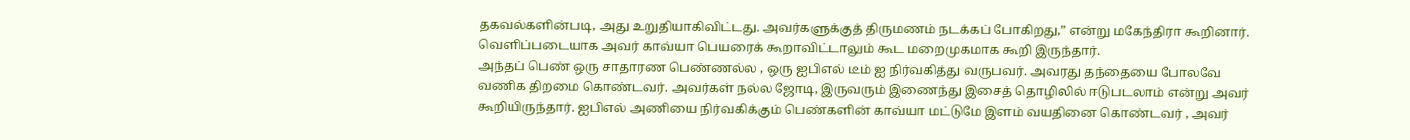தகவல்களின்படி, அது உறுதியாகிவிட்டது. அவர்களுக்குத் திருமணம் நடக்கப் போகிறது,” என்று மகேந்திரா கூறினார். வெளிப்படையாக அவர் காவ்யா பெயரைக் கூறாவிட்டாலும் கூட மறைமுகமாக கூறி இருந்தார்.
அந்தப் பெண் ஒரு சாதாரண பெண்ணல்ல , ஒரு ஐபிஎல் டீம் ஐ நிர்வகித்து வருபவர். அவரது தந்தையை போலவே வணிக திறமை கொண்டவர். அவர்கள் நல்ல ஜோடி, இருவரும் இணைந்து இசைத் தொழிலில் ஈடுபடலாம் என்று அவர் கூறியிருந்தார். ஐபிஎல் அணியை நிர்வகிக்கும் பெண்களின் காவ்யா மட்டுமே இளம் வயதினை கொண்டவர் , அவர்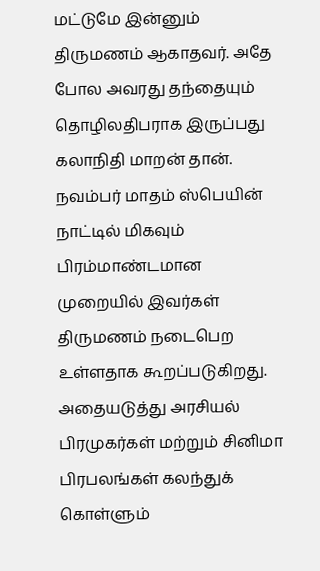மட்டுமே இன்னும் திருமணம் ஆகாதவர். அதே போல அவரது தந்தையும் தொழிலதிபராக இருப்பது கலாநிதி மாறன் தான்.
நவம்பர் மாதம் ஸ்பெயின் நாட்டில் மிகவும் பிரம்மாண்டமான முறையில் இவர்கள் திருமணம் நடைபெற உள்ளதாக கூறப்படுகிறது. அதையடுத்து அரசியல் பிரமுகர்கள் மற்றும் சினிமா பிரபலங்கள் கலந்துக் கொள்ளும்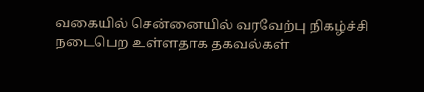வகையில் சென்னையில் வரவேற்பு நிகழ்ச்சி நடைபெற உள்ளதாக தகவல்கள்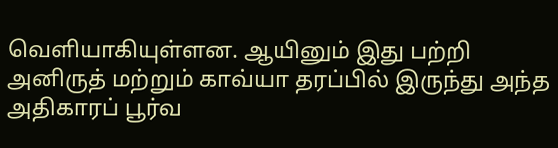வெளியாகியுள்ளன. ஆயினும் இது பற்றி அனிருத் மற்றும் காவ்யா தரப்பில் இருந்து அந்த அதிகாரப் பூர்வ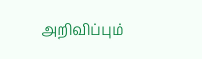அறிவிப்பும்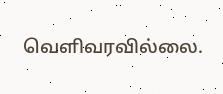வெளிவரவில்லை.